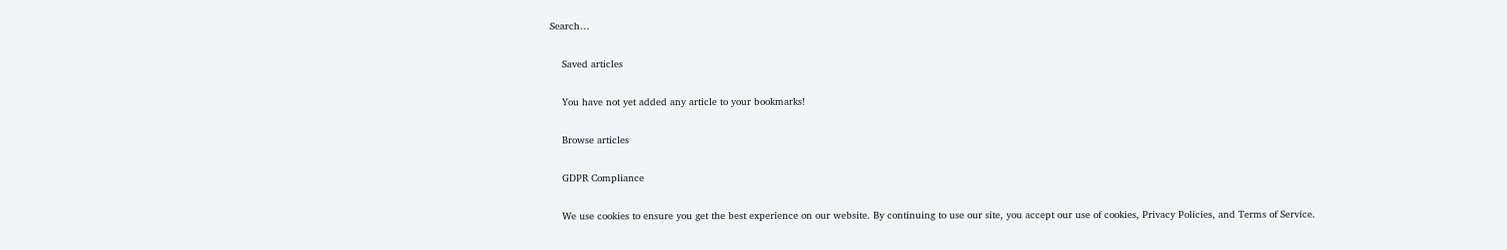Search…

    Saved articles

    You have not yet added any article to your bookmarks!

    Browse articles

    GDPR Compliance

    We use cookies to ensure you get the best experience on our website. By continuing to use our site, you accept our use of cookies, Privacy Policies, and Terms of Service.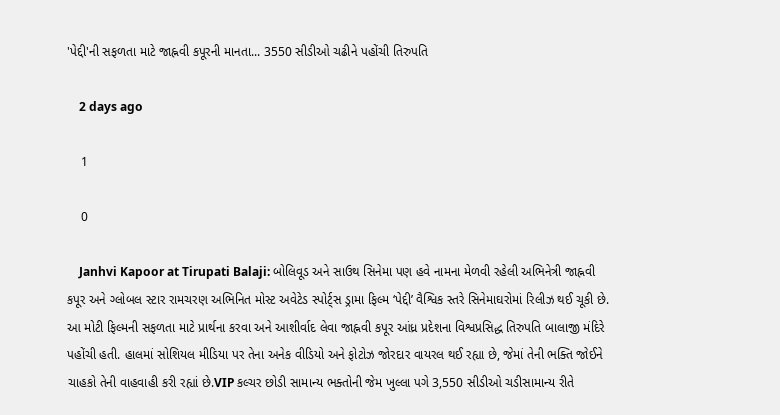'પેદ્દી'ની સફળતા માટે જાહ્નવી કપૂરની માનતા... 3550 સીડીઓ ચઢીને પહોંચી તિરુપતિ

    2 days ago

    1

    0

    Janhvi Kapoor at Tirupati Balaji: બોલિવૂડ અને સાઉથ સિનેમા પણ હવે નામના મેળવી રહેલી અભિનેત્રી જાહ્નવી કપૂર અને ગ્લોબલ સ્ટાર રામચરણ અભિનિત મોસ્ટ અવેટેડ સ્પોર્ટ્સ ડ્રામા ફિલ્મ ‘પેદ્દી’ વૈશ્વિક સ્તરે સિનેમાઘરોમાં રિલીઝ થઈ ચૂકી છે. આ મોટી ફિલ્મની સફળતા માટે પ્રાર્થના કરવા અને આશીર્વાદ લેવા જાહ્નવી કપૂર આંધ્ર પ્રદેશના વિશ્વપ્રસિદ્ધ તિરુપતિ બાલાજી મંદિરે પહોંચી હતી. હાલમાં સોશિયલ મીડિયા પર તેના અનેક વીડિયો અને ફોટોઝ જોરદાર વાયરલ થઈ રહ્યા છે, જેમાં તેની ભક્તિ જોઈને ચાહકો તેની વાહવાહી કરી રહ્યાં છે.VIP કલ્ચર છોડી સામાન્ય ભક્તોની જેમ ખુલ્લા પગે 3,550 સીડીઓ ચડીસામાન્ય રીતે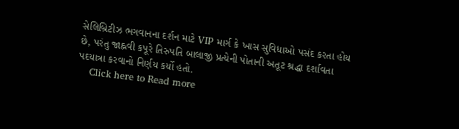સેલિબ્રિટીઝ ભગવાનના દર્શન માટે VIP માર્ગ કે ખાસ સુવિધાઓ પસંદ કરતા હોય છે, પરંતુ જાહ્નવી કપૂરે તિરુપતિ બાલાજી પ્રત્યેની પોતાની અતૂટ શ્રદ્ધા દર્શાવતા પદયાત્રા કરવાનો નિર્ણય કર્યો હતો.
    Click here to Read more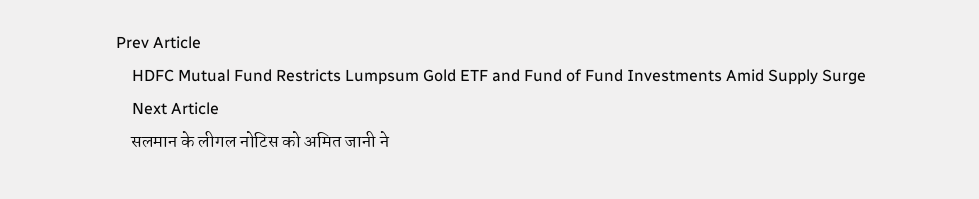Prev Article
    HDFC Mutual Fund Restricts Lumpsum Gold ETF and Fund of Fund Investments Amid Supply Surge
    Next Article
    सलमान के लीगल नोटिस को अमित जानी ने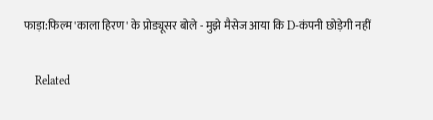फाड़ा:फिल्म 'काला हिरण' के प्रोड्यूसर बोले - मुझे मैसेज आया कि D-कंपनी छोड़ेगी नहीं

    Related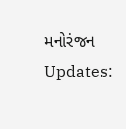મનોરંજન Updates: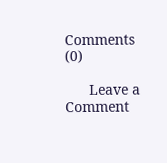Comments (0)

      Leave a Comment